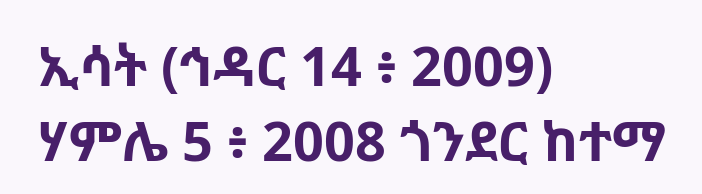ኢሳት (ኅዳር 14 ፥ 2009)
ሃምሌ 5 ፥ 2008 ጎንደር ከተማ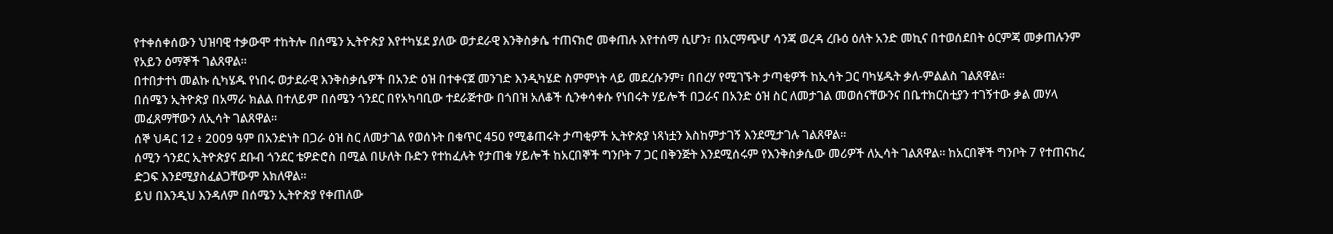የተቀሰቀሰውን ህዝባዊ ተቃውሞ ተከትሎ በሰሜን ኢትዮጵያ እየተካሄደ ያለው ወታደራዊ እንቅስቃሴ ተጠናክሮ መቀጠሉ እየተሰማ ሲሆን፣ በአርማጭሆ ሳንጃ ወረዳ ረቡዕ ዕለት አንድ መኪና በተወሰደበት ዕርምጃ መቃጠሉንም የአይን ዕማኞች ገልጸዋል።
በተበታተነ መልኩ ሲካሄዱ የነበሩ ወታደራዊ እንቅስቃሴዎች በአንድ ዕዝ በተቀናጀ መንገድ እንዲካሄድ ስምምነት ላይ መደረሱንም፣ በበረሃ የሚገኙት ታጣቂዎች ከኢሳት ጋር ባካሄዱት ቃለ-ምልልስ ገልጸዋል።
በሰሜን ኢትዮጵያ በአማራ ክልል በተለይም በሰሜን ጎንደር በየአካባቢው ተደራጅተው በጎበዝ አለቆች ሲንቀሳቀሱ የነበሩት ሃይሎች በጋራና በአንድ ዕዝ ስር ለመታገል መወሰናቸውንና በቤተክርስቲያን ተገኝተው ቃል መሃላ መፈጸማቸውን ለኢሳት ገልጸዋል።
ሰኞ ህዳር 12 ፥ 2009 ዓም በአንድነት በጋራ ዕዝ ስር ለመታገል የወሰኑት በቁጥር 450 የሚቆጠሩት ታጣቂዎች ኢትዮጵያ ነጻነቷን እስከምታገኝ እንደሚታገሉ ገልጸዋል።
ሰሚን ጎንደር ኢትዮጵያና ደቡብ ጎንደር ቴዎድሮስ በሚል በሁለት ቡድን የተከፈሉት የታጠቁ ሃይሎች ከአርበኞች ግንቦት 7 ጋር በቅንጅት እንደሚሰሩም የእንቅስቃሴው መሪዎች ለኢሳት ገልጸዋል። ከአርበኞች ግንቦት 7 የተጠናከረ ድጋፍ እንደሚያስፈልጋቸውም አክለዋል።
ይህ በእንዲህ እንዳለም በሰሜን ኢትዮጵያ የቀጠለው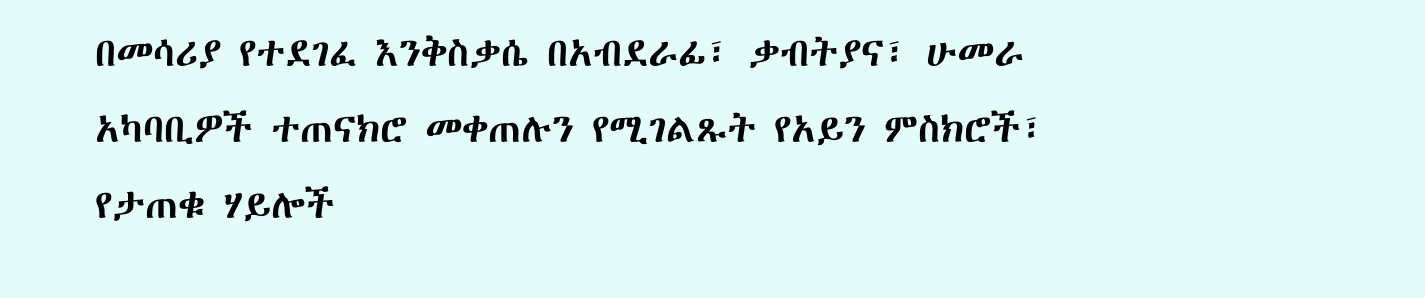በመሳሪያ የተደገፈ እንቅስቃሴ በአብደራፊ፣ ቃብትያና፣ ሁመራ አካባቢዎች ተጠናክሮ መቀጠሉን የሚገልጹት የአይን ምስክሮች፣ የታጠቁ ሃይሎች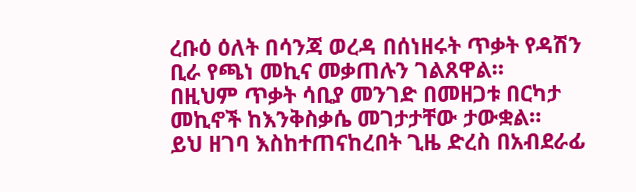ረቡዕ ዕለት በሳንጃ ወረዳ በሰነዘሩት ጥቃት የዳሽን ቢራ የጫነ መኪና መቃጠሉን ገልጸዋል።
በዚህም ጥቃት ሳቢያ መንገድ በመዘጋቱ በርካታ መኪኖች ከእንቅስቃሴ መገታታቸው ታውቋል።
ይህ ዘገባ እስከተጠናከረበት ጊዜ ድረስ በአብደራፊ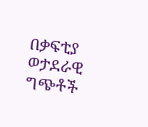በቃፍቲያ ወታደራዊ ግጭቶች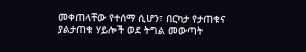መቀጠላቸው የተሰማ ሲሆን፣ በርካታ የታጠቁና ያልታጠቁ ሃይሎች ወደ ትግል መውጣት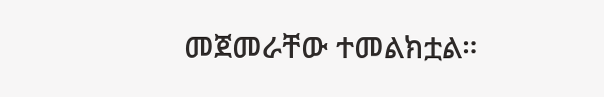መጀመራቸው ተመልክቷል።